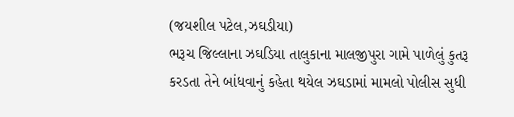(જયશીલ પટેલ,ઝઘડીયા)
ભરૂચ જિલ્લાના ઝઘડિયા તાલુકાના માલજીપુરા ગામે પાળેલું કુતરૂ કરડતા તેને બાંધવાનું કહેતા થયેલ ઝઘડામાં મામલો પોલીસ સુધી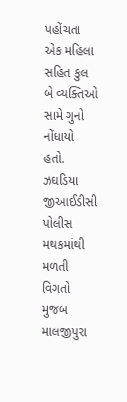પહોંચતા એક મહિલા સહિત કુલ બે વ્યક્તિઓ સામે ગુનો નોંધાયો હતો.
ઝઘડિયા જીઆઈડીસી પોલીસ મથકમાંથી મળતી વિગતો મુજબ માલજીપુરા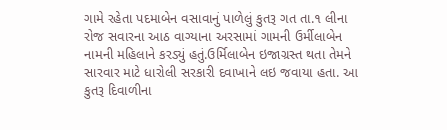ગામે રહેતા પદમાબેન વસાવાનું પાળેલું કુતરૂ ગત તા.૧ લીના રોજ સવારના આઠ વાગ્યાના અરસામાં ગામની ઉર્મીલાબેન નામની મહિલાને કરડ્યું હતું.ઉર્મિલાબેન ઇજાગ્રસ્ત થતા તેમને સારવાર માટે ધારોલી સરકારી દવાખાને લઇ જવાયા હતા. આ કુતરૂ દિવાળીના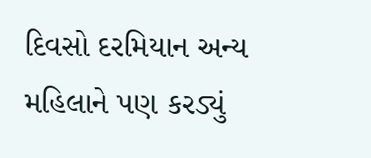દિવસો દરમિયાન અન્ય મહિલાને પણ કરડ્યું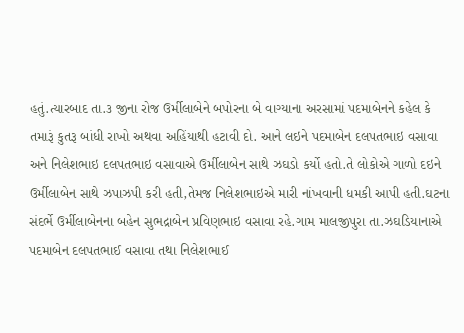હતું.ત્યારબાદ તા.૩ જીના રોજ ઉર્મીલાબેને બપોરના બે વાગ્યાના અરસામાં પદમાબેનને કહેલ કે તમારૂં કુતરૂ બાંધી રાખો અથવા અહિંયાથી હટાવી દો. આને લઇને પદમાબેન દલપતભાઇ વસાવા અને નિલેશભાઇ દલપતભાઇ વસાવાએ ઉર્મીલાબેન સાથે ઝઘડો કર્યો હતો.તે લોકોએ ગાળો દઇને ઉર્મીલાબેન સાથે ઝપાઝપી કરી હતી,તેમજ નિલેશભાઇએ મારી નાંખવાની ધમકી આપી હતી.ઘટના સંદર્ભે ઉર્મીલાબેનના બહેન સુભદ્રાબેન પ્રવિણભાઇ વસાવા રહે.ગામ માલજીપુરા તા.ઝઘડિયાનાએ પદમાબેન દલપતભાઈ વસાવા તથા નિલેશભાઈ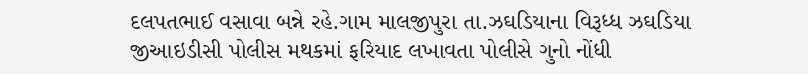દલપતભાઈ વસાવા બન્ને રહે.ગામ માલજીપુરા તા.ઝઘડિયાના વિરૂધ્ધ ઝઘડિયા જીઆઇડીસી પોલીસ મથકમાં ફરિયાદ લખાવતા પોલીસે ગુનો નોંધી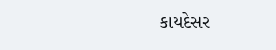કાયદેસર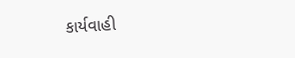કાર્યવાહી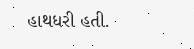હાથધરી હતી.